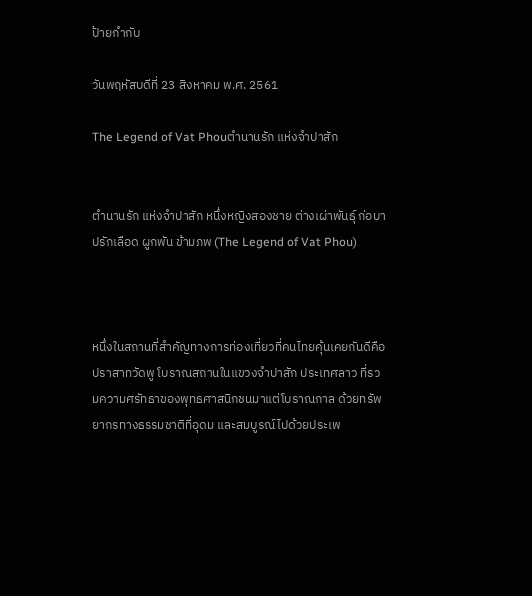ป้ายกำกับ

วันพฤหัสบดีที่ 23 สิงหาคม พ.ศ. 2561

The Legend of Vat Phouตำนานรัก แห่งจำปาสัก


ตำนานรัก แห่งจำปาสัก หนึ่งหญิงสองชาย ต่างเผ่าพันธุ์ ก่อบาปรักเลือด ผูกพัน ข้ามภพ (The Legend of Vat Phou)



หนึ่งในสถานที่สำคัญทางการท่องเที่ยวที่คนไทยคุ้นเคยกันดีคือ ปราสาทวัดพู โบราณสถานในแขวงจำปาสัก ประเทศลาว ที่รวมความศรัทธาของพุทธศาสนิกชนมาแต่โบราณกาล ด้วยทรัพยากรทางธรรมชาติที่อุดม และสมบูรณ์ไปด้วยประเพ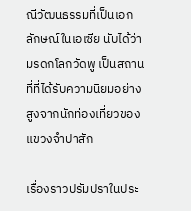ณีวัฒนธรรมที่เป็นเอกลักษณ์ในเอเซีย นับได้ว่ามรดกโลกวัดพู เป็นสถานที่ที่ได้รับความนิยมอย่างสูงจากนักท่องเที่ยวของแขวงจำปาสัก

เรื่องราวปรัมปราในประ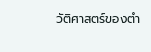วัติศาสตร์ของตำ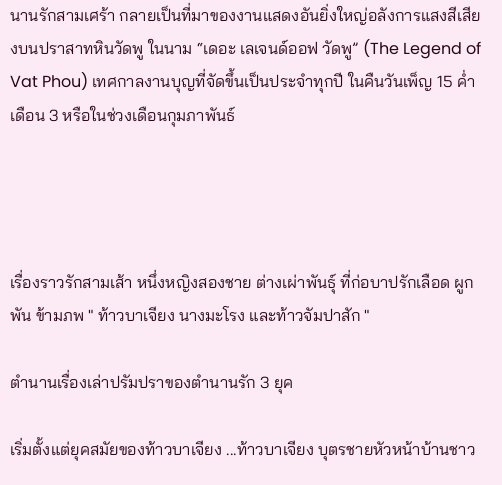นานรักสามเศร้า กลายเป็นที่มาของงานแสดงอันยิ่งใหญ่อลังการแสงสีเสียงบนปราสาทหินวัดพู ในนาม “เดอะ เลเจนด์ออฟ วัดพู” (The Legend of Vat Phou) เทศกาลงานบุญที่จัดขึ้นเป็นประจำทุกปี ในคืนวันเพ็ญ 15 ค่ำ เดือน 3 หรือในช่วงเดือนกุมภาพันธ์




เรื่องราวรักสามเส้า หนึ่งหญิงสองชาย ต่างเผ่าพันธุ์ ที่ก่อบาปรักเลือด ผูกพัน ข้ามภพ " ท้าวบาเจียง นางมะโรง และท้าวจัมปาสัก "

ตำนานเรื่องเล่าปรัมปราของตำนานรัก 3 ยุค

เริ่มตั้งแต่ยุคสมัยของท้าวบาเจียง ...ท้าวบาเจียง บุตรชายหัวหน้าบ้านชาว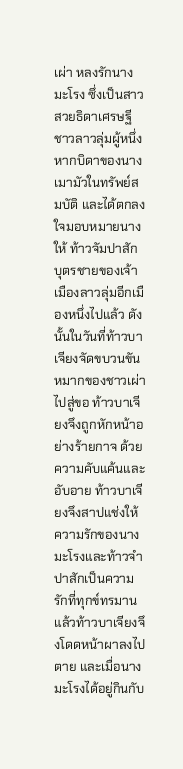เผ่า หลงรักนางมะโรง ซึ่งเป็นสาวสวยธิดาเศรษฐีชาวลาวลุ่มผู้หนึ่ง หากบิดาของนางเมามัวในทรัพย์สมบัติ และได้ตกลงใจมอบหมายนางให้ ท้าวจัมปาสัก บุตรชายของเจ้าเมืองลาวลุ่มอีกเมืองหนึ่งไปแล้ว ดังนั้นในวันที่ท้าวบาเจียงจัดขบวนขันหมากของชาวเผ่าไปสู่ขอ ท้าวบาเจียงจึงถูกหักหน้าอย่างร้ายกาจ ด้วยความคับแค้นและอับอาย ท้าวบาเจียงจึงสาปแช่งให้ความรักของนางมะโรงและท้าวจำปาสักเป็นความรักที่ทุกข์ทรมาน แล้วท้าวบาเจียงจึงโดดหน้าผาลงไปตาย และเมื่อนางมะโรงได้อยู่กินกับ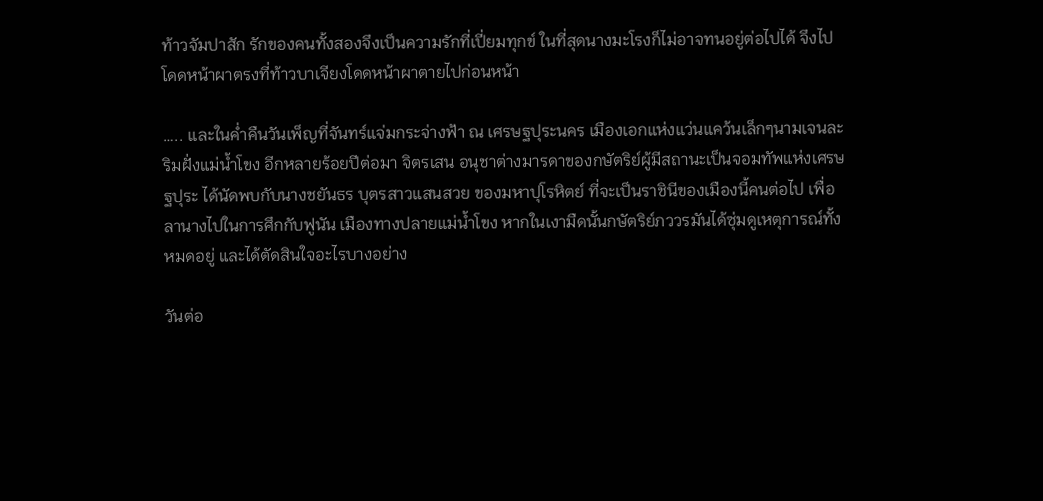ท้าวจัมปาสัก รักของคนทั้งสองจึงเป็นความรักที่เปี่ยมทุกข์ ในที่สุดนางมะโรงก็ไม่อาจทนอยู่ต่อไปได้ จึงไปโดดหน้าผาตรงที่ท้าวบาเจียงโดดหน้าผาตายไปก่อนหน้า

….. และในค่ำคืนวันเพ็ญที่จันทร์แจ่มกระจ่างฟ้า ณ เศรษฐปุระนคร เมืองเอกแห่งแว่นแคว้นเล็กๆนามเจนละ ริมฝั่งแม่น้ำโขง อีกหลายร้อยปีต่อมา จิตรเสน อนุชาต่างมารดาของกษัตริย์ผู้มีสถานะเป็นจอมทัพแห่งเศรษฐปุระ ได้นัดพบกับนางชยันธร บุตรสาวแสนสวย ของมหาปุโรหิตย์ ที่จะเป็นราชินีของเมืองนี้คนต่อไป เพื่อลานางไปในการศึกกับฟูนัน เมืองทางปลายแม่น้ำโขง หากในเงามืดนั้นกษัตริย์ภววรมันได้ซุ่มดูเหตุการณ์ทั้งหมดอยู่ และได้ตัดสินใจอะไรบางอย่าง

วันต่อ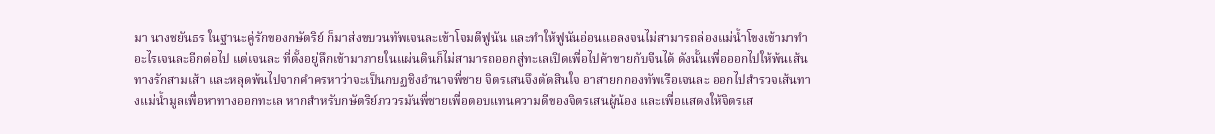มา นางชยันธร ในฐานะคู่รักของกษัตริย์ ก็มาส่งขบวนทัพเจนละเข้าโจมตีฟูนัน และทำให้ฟูนันอ่อนแอลงจนไม่สามารถล่องแม่น้ำโขงเข้ามาทำอะไรเจนละอีกต่อไป แต่เจนละ ที่ตั้งอยู่ลึกเข้ามาภายในแผ่นดินก็ไม่สามารถออกสู่ทะเลเปิดเพื่อไปค้าขายกับจีนได้ ดังนั้นเพื่อออกไปให้พ้นเส้นทางรักสามเส้า และหลุดพ้นไปจากคำครหาว่าจะเป็นกบฏชิงอำนาจพี่ชาย จิตรเสนจึงตัดสินใจ อาสายกกองทัพเรือเจนละ ออกไปสำรวจเส้นทางแม่น้ำมูลเพื่อหาทางออกทะเล หากสำหรับกษัตริย์ภววรมันพี่ชายเพื่อตอบแทนความดีของจิตรเสนผู้น้อง และเพื่อแสดงให้จิตรเส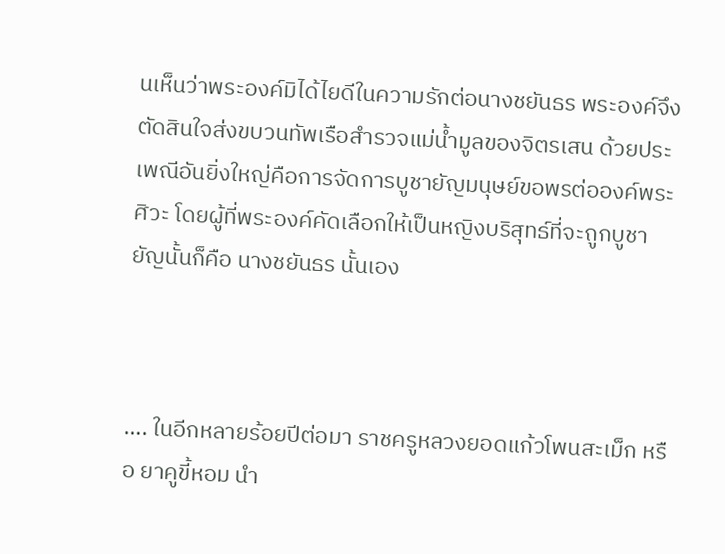นเห็นว่าพระองค์มิได้ไยดีในความรักต่อนางชยันธร พระองค์จึงตัดสินใจส่งขบวนทัพเรือสำรวจแม่น้ำมูลของจิตรเสน ด้วยประเพณีอันยิ่งใหญ่คือการจัดการบูชายัญมนุษย์ขอพรต่อองค์พระศิวะ โดยผู้ที่พระองค์คัดเลือกให้เป็นหญิงบริสุทธ์ที่จะถูกบูชายัญนั้นก็คือ นางชยันธร นั้นเอง



…. ในอีกหลายร้อยปีต่อมา ราชครูหลวงยอดแก้วโพนสะเม็ก หรือ ยาคูขี้หอม นำ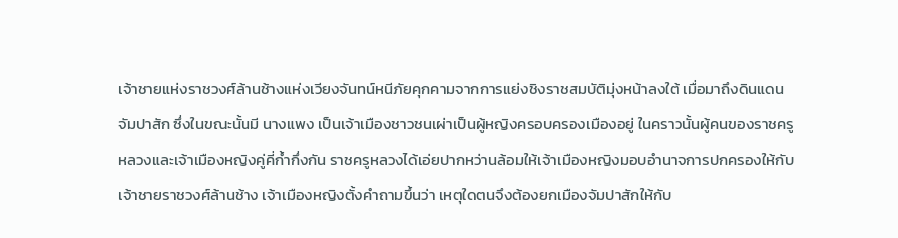เจ้าชายแห่งราชวงศ์ล้านช้างแห่งเวียงจันทน์หนีภัยคุกคามจากการแย่งชิงราชสมบัติมุ่งหน้าลงใต้ เมื่อมาถึงดินแดนจัมปาสัก ซึ่งในขณะนั้นมี นางแพง เป็นเจ้าเมืองชาวชนเผ่าเป็นผู้หญิงครอบครองเมืองอยู่ ในคราวนั้นผู้คนของราชครูหลวงและเจ้าเมืองหญิงคู่คี่ก้ำกึ่งกัน ราชครูหลวงได้เอ่ยปากหว่านล้อมให้เจ้าเมืองหญิงมอบอำนาจการปกครองให้กับเจ้าชายราชวงศ์ล้านช้าง เจ้าเมืองหญิงตั้งคำถามขึ้นว่า เหตุใดตนจึงต้องยกเมืองจัมปาสักให้กับ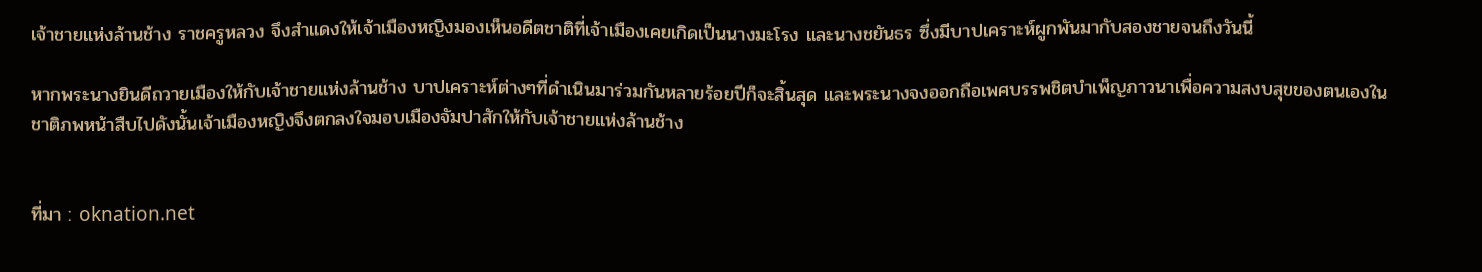เจ้าชายแห่งล้านช้าง ราชครูหลวง จึงสำแดงให้เจ้าเมืองหญิงมองเห็นอดีตชาติที่เจ้าเมืองเคยเกิดเป็นนางมะโรง และนางชยันธร ซึ่งมีบาปเคราะห์ผูกพันมากับสองชายจนถึงวันนี้

หากพระนางยินดีถวายเมืองให้กับเจ้าชายแห่งล้านช้าง บาปเคราะห์ต่างๆที่ดำเนินมาร่วมกันหลายร้อยปีก็จะสิ้นสุด และพระนางจงออกถือเพศบรรพชิตบำเพ็ญภาวนาเพื่อความสงบสุขของตนเองในชาติภพหน้าสืบไปดังนั้นเจ้าเมืองหญิงจึงตกลงใจมอบเมืองจัมปาสักให้กับเจ้าชายแห่งล้านช้าง


ที่มา : oknation.net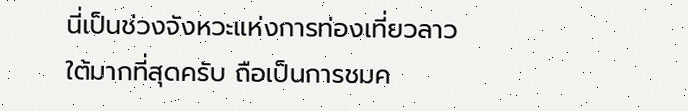นี่เป็นช่วงจังหวะแห่งการท่องเที่ยวลาวใต้มากที่สุดครับ ถือเป็นการชมค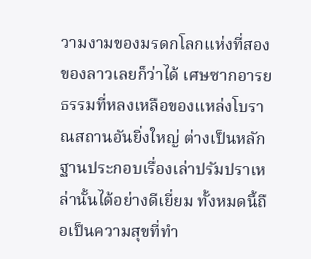วามงามของมรดกโลกแห่งที่สองของลาวเลยก็ว่าได้ เศษซากอารยธรรมที่หลงเหลือของแหล่งโบราณสถานอันยิ่งใหญ่ ต่างเป็นหลักฐานประกอบเรื่องเล่าปรัมปราเหล่านั้นได้อย่างดีเยี่ยม ทั้งหมดนี้ถือเป็นความสุขที่ทำ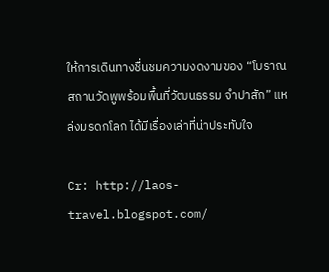ให้การเดินทางชื่นชมความงดงามของ “โบราณสถานวัดพูพร้อมพื้นที่วัฒนธรรม จำปาสัก” แหล่งมรดกโลก ได้มีเรื่องเล่าที่น่าประทับใจ

Cr: http://laos-travel.blogspot.com/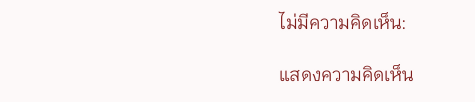ไม่มีความคิดเห็น:

แสดงความคิดเห็น